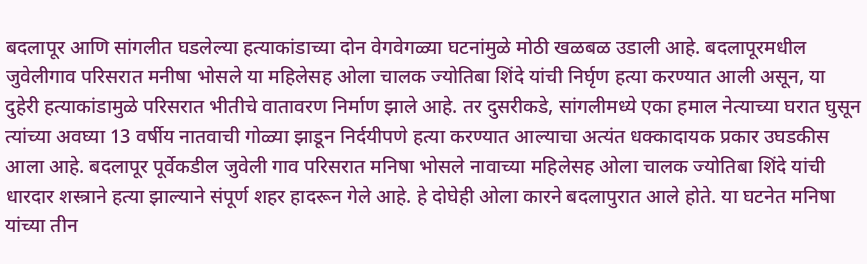बदलापूर आणि सांगलीत घडलेल्या हत्याकांडाच्या दोन वेगवेगळ्या घटनांमुळे मोठी खळबळ उडाली आहे. बदलापूरमधील जुवेलीगाव परिसरात मनीषा भोसले या महिलेसह ओला चालक ज्योतिबा शिंदे यांची निर्घृण हत्या करण्यात आली असून, या दुहेरी हत्याकांडामुळे परिसरात भीतीचे वातावरण निर्माण झाले आहे. तर दुसरीकडे, सांगलीमध्ये एका हमाल नेत्याच्या घरात घुसून त्यांच्या अवघ्या 13 वर्षीय नातवाची गोळ्या झाडून निर्दयीपणे हत्या करण्यात आल्याचा अत्यंत धक्कादायक प्रकार उघडकीस आला आहे. बदलापूर पूर्वेकडील जुवेली गाव परिसरात मनिषा भोसले नावाच्या महिलेसह ओला चालक ज्योतिबा शिंदे यांची धारदार शस्त्राने हत्या झाल्याने संपूर्ण शहर हादरून गेले आहे. हे दोघेही ओला कारने बदलापुरात आले होते. या घटनेत मनिषा यांच्या तीन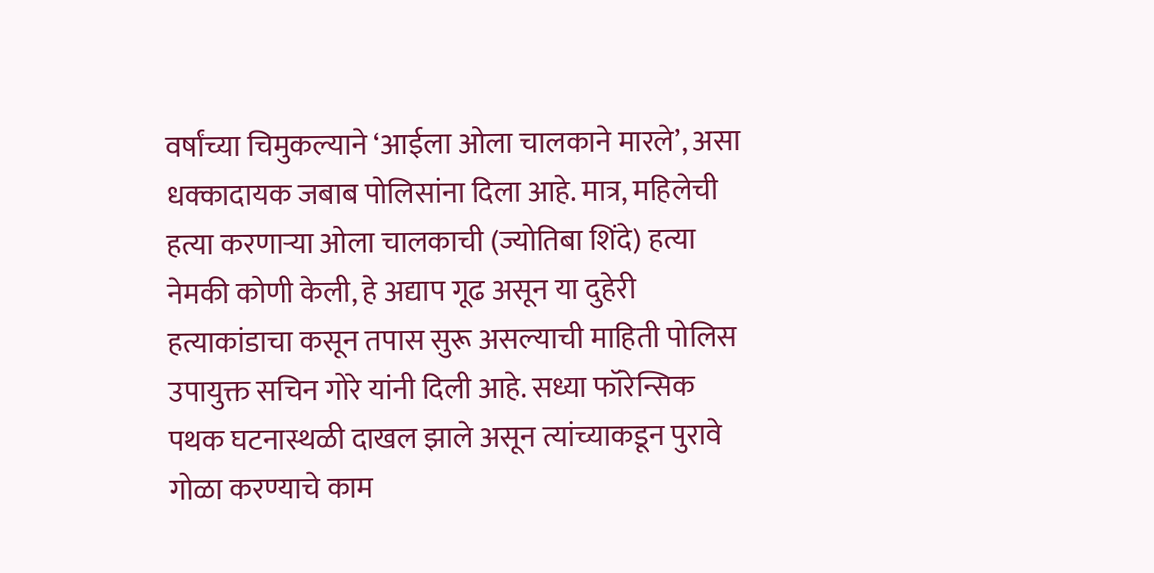वर्षांच्या चिमुकल्याने ‘आईला ओला चालकाने मारले’, असा धक्कादायक जबाब पोलिसांना दिला आहे. मात्र, महिलेची हत्या करणाऱ्या ओला चालकाची (ज्योतिबा शिंदे) हत्या नेमकी कोणी केली, हे अद्याप गूढ असून या दुहेरी हत्याकांडाचा कसून तपास सुरू असल्याची माहिती पोलिस उपायुक्त सचिन गोरे यांनी दिली आहे. सध्या फॉरेन्सिक पथक घटनास्थळी दाखल झाले असून त्यांच्याकडून पुरावे गोळा करण्याचे काम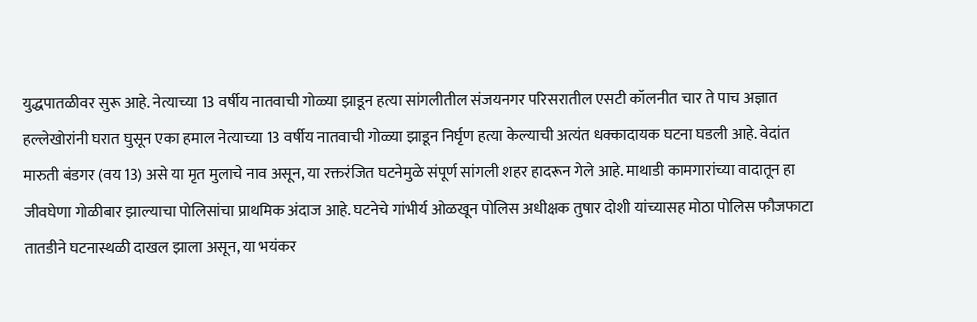युद्धपातळीवर सुरू आहे. नेत्याच्या 13 वर्षीय नातवाची गोळ्या झाडून हत्या सांगलीतील संजयनगर परिसरातील एसटी कॉलनीत चार ते पाच अज्ञात हल्लेखोरांनी घरात घुसून एका हमाल नेत्याच्या 13 वर्षीय नातवाची गोळ्या झाडून निर्घृण हत्या केल्याची अत्यंत धक्कादायक घटना घडली आहे. वेदांत मारुती बंडगर (वय 13) असे या मृत मुलाचे नाव असून, या रक्तरंजित घटनेमुळे संपूर्ण सांगली शहर हादरून गेले आहे. माथाडी कामगारांच्या वादातून हा जीवघेणा गोळीबार झाल्याचा पोलिसांचा प्राथमिक अंदाज आहे. घटनेचे गांभीर्य ओळखून पोलिस अधीक्षक तुषार दोशी यांच्यासह मोठा पोलिस फौजफाटा तातडीने घटनास्थळी दाखल झाला असून, या भयंकर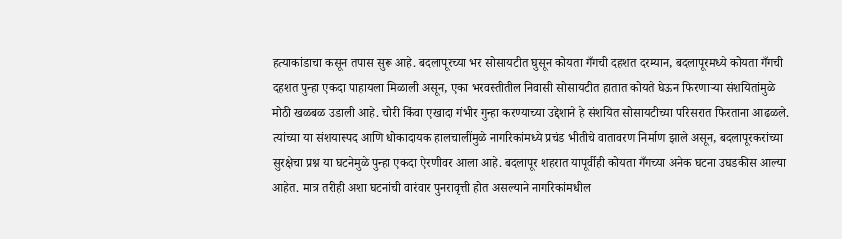हत्याकांडाचा कसून तपास सुरू आहे. बदलापूरच्या भर सोसायटीत घुसून कोयता गँगची दहशत दरम्यान, बदलापूरमध्ये कोयता गँगची दहशत पुन्हा एकदा पाहायला मिळाली असून, एका भरवस्तीतील निवासी सोसायटीत हातात कोयते घेऊन फिरणाऱ्या संशयितांमुळे मोठी खळबळ उडाली आहे. चोरी किंवा एखादा गंभीर गुन्हा करण्याच्या उद्देशाने हे संशयित सोसायटीच्या परिसरात फिरताना आढळले. त्यांच्या या संशयास्पद आणि धोकादायक हालचालींमुळे नागरिकांमध्ये प्रचंड भीतीचे वातावरण निर्माण झाले असून, बदलापूरकरांच्या सुरक्षेचा प्रश्न या घटनेमुळे पुन्हा एकदा ऐरणीवर आला आहे. बदलापूर शहरात यापूर्वीही कोयता गँगच्या अनेक घटना उघडकीस आल्या आहेत. मात्र तरीही अशा घटनांची वारंवार पुनरावृत्ती होत असल्याने नागरिकांमधील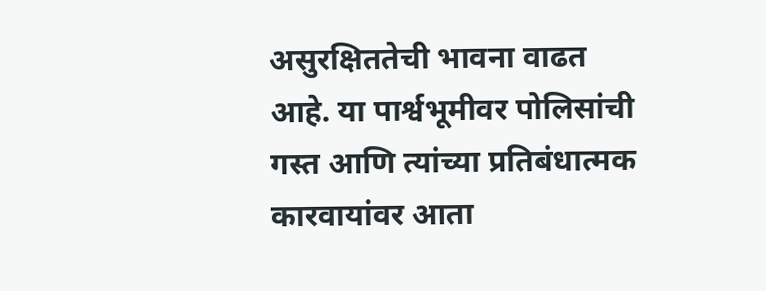असुरक्षिततेची भावना वाढत आहे. या पार्श्वभूमीवर पोलिसांची गस्त आणि त्यांच्या प्रतिबंधात्मक कारवायांवर आता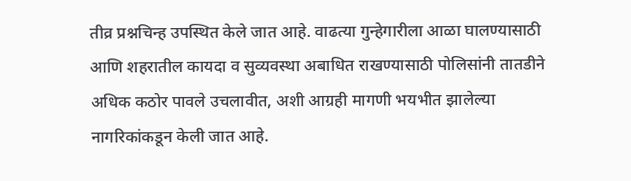तीव्र प्रश्नचिन्ह उपस्थित केले जात आहे. वाढत्या गुन्हेगारीला आळा घालण्यासाठी आणि शहरातील कायदा व सुव्यवस्था अबाधित राखण्यासाठी पोलिसांनी तातडीने अधिक कठोर पावले उचलावीत, अशी आग्रही मागणी भयभीत झालेल्या नागरिकांकडून केली जात आहे.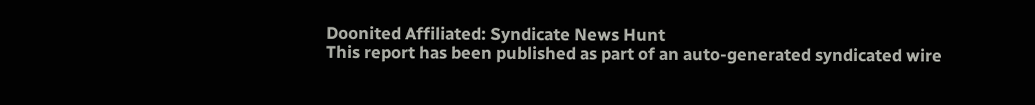Doonited Affiliated: Syndicate News Hunt
This report has been published as part of an auto-generated syndicated wire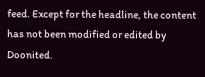feed. Except for the headline, the content has not been modified or edited by Doonited.